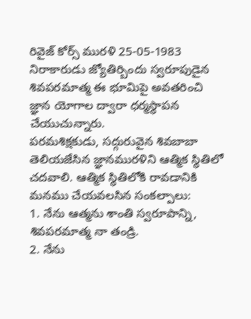రివైజ్ కోర్స్ మురళి 25-05-1983
నిరాకారుడు జ్యోతిర్బిందు స్వరూపుడైన శివపరమాత్మ ఈ భూమిపై అవతరించి జ్ఞాన యోగాల ద్వారా ధర్మస్థాపన చేయుచున్నారు.
పరమశిక్షకుడు, సద్గురువైన శివబాబా తెలియజేసిన జ్ఞానమురళిని ఆత్మిక స్థితిలో చదవాలి. ఆత్మిక స్థితిలోకి రావడానికి మనము చేయవలసిన సంకల్పాలు:
1. నేను ఆత్మను శాంతి స్వరూపాన్ని, శివపరమాత్మ నా తండ్రి.
2. నేను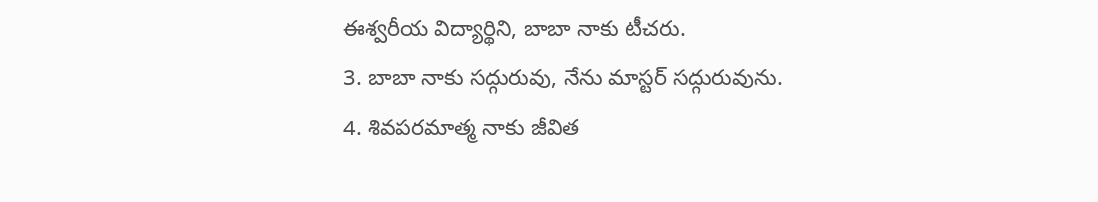ఈశ్వరీయ విద్యార్థిని, బాబా నాకు టీచరు.
3. బాబా నాకు సద్గురువు, నేను మాస్టర్ సద్గురువును.
4. శివపరమాత్మ నాకు జీవిత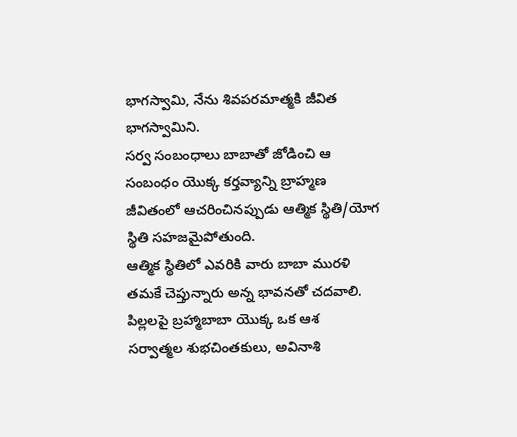భాగస్వామి, నేను శివపరమాత్మకి జీవిత భాగస్వామిని.
సర్వ సంబంధాలు బాబాతో జోడించి ఆ సంబంధం యొక్క కర్తవ్యాన్ని బ్రాహ్మణ జీవితంలో ఆచరించినప్పుడు ఆత్మిక స్థితి/యోగ స్థితి సహజమైపోతుంది.
ఆత్మిక స్థితిలో ఎవరికి వారు బాబా మురళి తమకే చెప్తున్నారు అన్న భావనతో చదవాలి.
పిల్లలపై బ్రహ్మాబాబా యొక్క ఒక ఆశ
సర్వాత్మల శుభచింతకులు, అవినాశి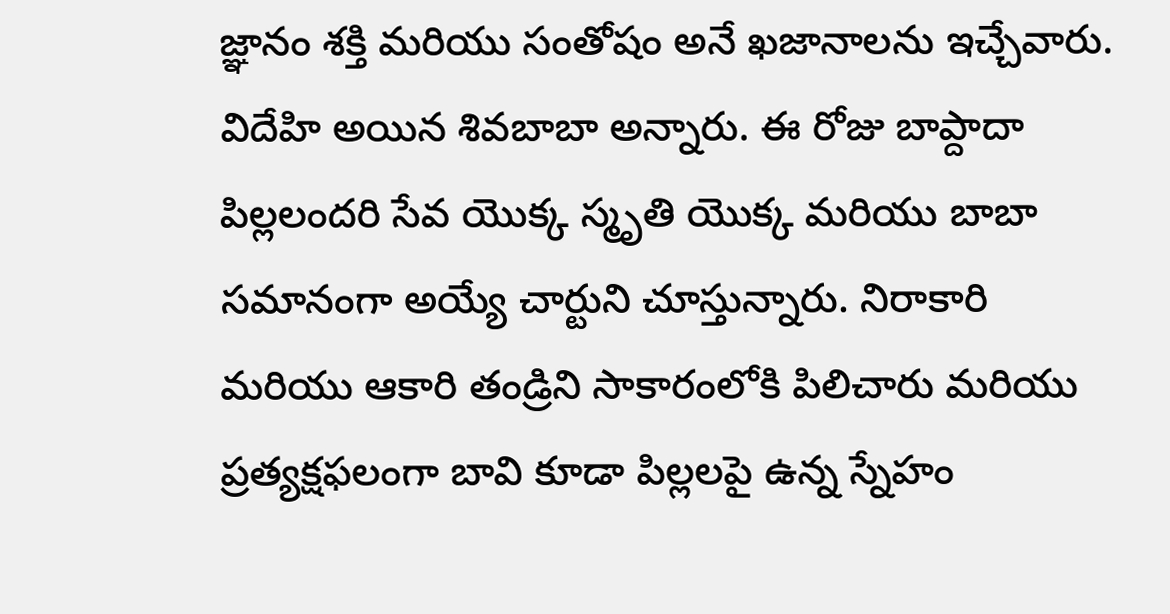జ్ఞానం శక్తి మరియు సంతోషం అనే ఖజానాలను ఇచ్చేవారు. విదేహి అయిన శివబాబా అన్నారు. ఈ రోజు బాప్దాదా పిల్లలందరి సేవ యొక్క స్మృతి యొక్క మరియు బాబా సమానంగా అయ్యే చార్టుని చూస్తున్నారు. నిరాకారి మరియు ఆకారి తండ్రిని సాకారంలోకి పిలిచారు మరియు ప్రత్యక్షఫలంగా బావి కూడా పిల్లలపై ఉన్న స్నేహం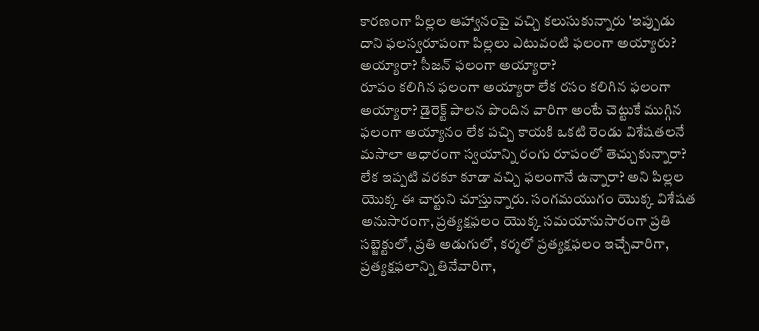కారణంగా పిల్లల ఆహ్వానంపై వచ్చి కలుసుకున్నారు 'ఇప్పుడు దాని ఫలస్వరూపంగా పిల్లలు ఎటువంటి ఫలంగా అయ్యారు? అయ్యారా? సీజన్ ఫలంగా అయ్యారా?
రూపం కలిగిన ఫలంగా అయ్యారా లేక రసం కలిగిన ఫలంగా అయ్యారా? డైరెక్ట్ పాలన పొందిన వారిగా అంటే చెట్టుకే ముగ్గిన ఫలంగా అయ్యానం లేక పచ్చి కాయకి ఒకటి రెండు విశేషతలనే మసాలా ఆధారంగా స్వయాన్ని రంగు రూపంలో తెచ్చుకున్నారా? లేక ఇప్పటి వరకూ కూడా వచ్చి ఫలంగానే ఉన్నారా? అని పిల్లల యొక్క ఈ చార్టుని చూస్తున్నారు. సంగమయుగం యొక్క విశేషత అనుసారంగా, ప్రత్యక్షఫలం యొక్క సమయానుసారంగా ప్రతి సబ్జెక్టులో, ప్రతి అడుగులో, కర్మలో ప్రత్యక్షఫలం ఇచ్చేవారిగా, ప్రత్యక్షఫలాన్ని తినేవారిగా,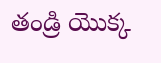తండ్రి యొక్క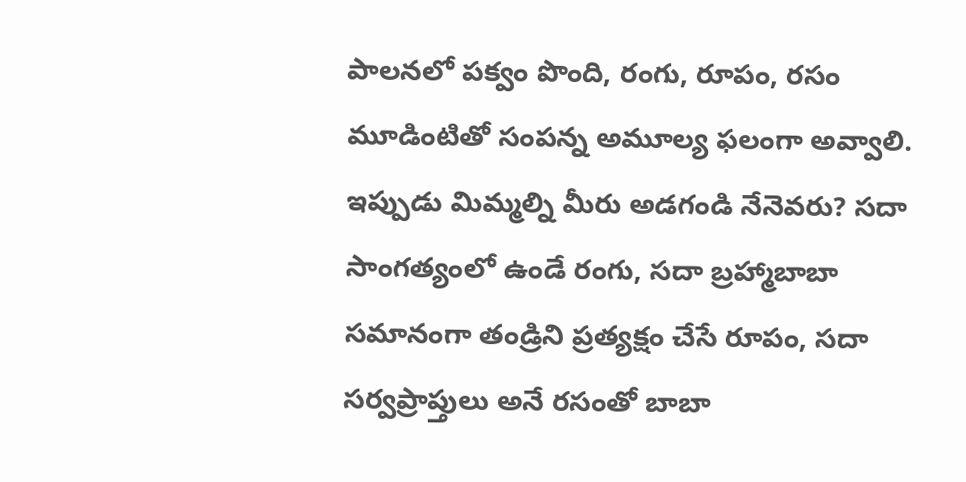పాలనలో పక్వం పొంది, రంగు, రూపం, రసం మూడింటితో సంపన్న అమూల్య ఫలంగా అవ్వాలి.
ఇప్పుడు మిమ్మల్ని మీరు అడగండి నేనెవరు? సదా సాంగత్యంలో ఉండే రంగు, సదా బ్రహ్మాబాబా సమానంగా తండ్రిని ప్రత్యక్షం చేసే రూపం, సదా సర్వప్రాప్తులు అనే రసంతో బాబా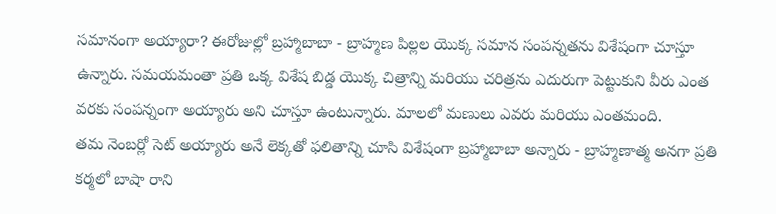సమానంగా అయ్యారా? ఈరోజుల్లో బ్రహ్మాబాబా - బ్రాహ్మణ పిల్లల యొక్క సమాన సంపన్నతను విశేషంగా చూస్తూ ఉన్నారు. సమయమంతా ప్రతి ఒక్క విశేష బిడ్డ యొక్క చిత్రాన్ని మరియు చరిత్రను ఎదురుగా పెట్టుకుని వీరు ఎంత వరకు సంపన్నంగా అయ్యారు అని చూస్తూ ఉంటున్నారు. మాలలో మణులు ఎవరు మరియు ఎంతమంది.
తమ నెంబర్లో సెట్ అయ్యారు అనే లెక్కతో ఫలితాన్ని చూసి విశేషంగా బ్రహ్మాబాబా అన్నారు - బ్రాహ్మణాత్మ అనగా ప్రతి కర్మలో బాషా రాని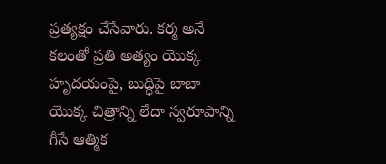ప్రత్యక్షం చేసేవారు. కర్మ అనే కలంతో ప్రతి అత్యం యొక్క హృదయంపై, బుద్ధిపై బాబా యొక్క చిత్రాన్ని లేదా స్వరూపాన్ని గీసే ఆత్మిక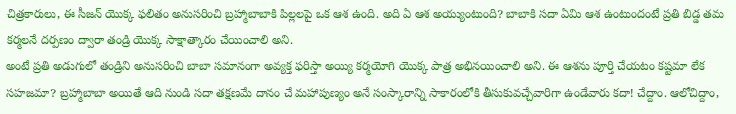చిత్రకారులు, ఈ సీజన్ యొక్క ఫలితం అనుసరించి బ్రహ్మాబాబాకి పిల్లలపై ఒక ఆశ ఉంది. అది ఏ ఆశ అయ్యుంటుంది? బాబాకి సదా ఏమి ఆశ ఉంటుందంటే ప్రతి బిడ్డ తమ కర్మలనే దర్పణం ద్వారా తండ్రి యొక్క సాక్షాత్కారం చేయించాలి అని.
అంటే ప్రతి అడుగులో తండ్రిని అనుసరించి బాబా సమానంగా అవ్యక్త ఫరిస్తా అయ్యి కర్మయోగి యొక్క పాత్ర అభినయించాలి అని. ఈ ఆశను పూర్తి చేయటం కష్టమా లేక సహజమా? బ్రహ్మాబాబా అయితే ఆది నుండి సదా తక్షణమే దానం చే మహాపుణ్యం అనే సంస్కారాన్ని సాకారంలోకి తీసుకువచ్చేవారిగా ఉండేవారు కదా! చేద్దాం. ఆలోచిద్దాం,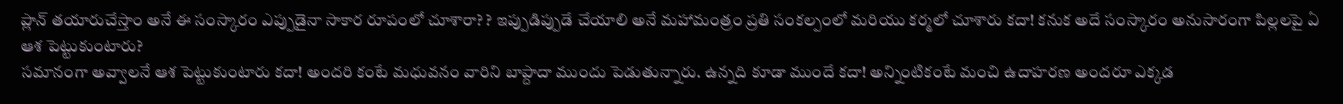ప్లాన్ తయారుచేస్తాం అనే ఈ సంస్కారం ఎప్పుడైనా సాకార రూపంలో చూశారా? ? ఇప్పుడిప్పుడే చేయాలి అనే మహామంత్రం ప్రతి సంకల్పంలో మరియు కర్మలో చూశారు కదా! కనుక అదే సంస్కారం అనుసారంగా పిల్లలపై ఏ ఆశ పెట్టుకుంటారు?
సమానంగా అవ్వాలనే ఆశ పెట్టుకుంటారు కదా! అందరి కంటే మధువనం వారిని బాప్దాదా ముందు పెడుతున్నారు. ఉన్నది కూడా ముందే కదా! అన్నింటికంటే మంచి ఉదాహరణ అందరూ ఎక్కడ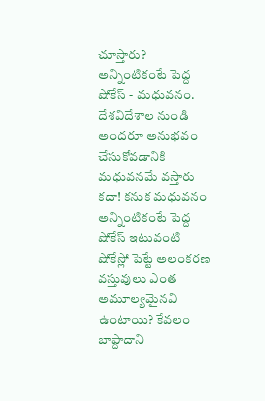చూస్తారు? అన్నింటికంటే పెద్ద షోకేస్ - మధువనం. దేశవిదేశాల నుండి అందరూ అనుభవం చేసుకోవడానికి మధువనమే వస్తారు కదా! కనుక మధువనం అన్నింటికంటే పెద్ద షోకేస్ ఇటువంటి షోకేస్లో పెట్టే అలంకరణ వస్తువులు ఎంత అమూల్యమైనవి ఉంటాయి? కేవలం బాప్దాదాని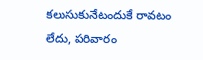కలుసుకునేటందుకే రావటం లేదు, పరివారం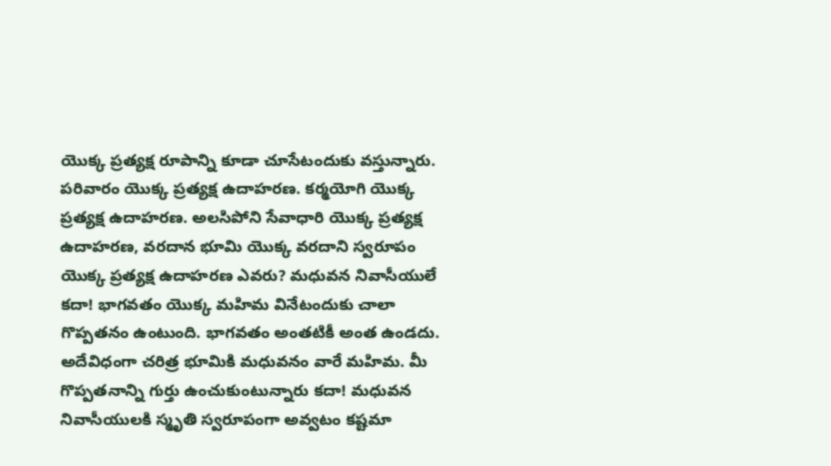యొక్క ప్రత్యక్ష రూపాన్ని కూడా చూసేటందుకు వస్తున్నారు.
పరివారం యొక్క ప్రత్యక్ష ఉదాహరణ. కర్మయోగి యొక్క ప్రత్యక్ష ఉదాహరణ. అలసిపోని సేవాధారి యొక్క ప్రత్యక్ష ఉదాహరణ, వరదాన భూమి యొక్క వరదాని స్వరూపం యొక్క ప్రత్యక్ష ఉదాహరణ ఎవరు? మధువన నివాసీయులే కదా! భాగవతం యొక్క మహిమ వినేటందుకు చాలా గొప్పతనం ఉంటుంది. భాగవతం అంతటికీ అంత ఉండదు. అదేవిధంగా చరిత్ర భూమికి మధువనం వారే మహిమ. మీ గొప్పతనాన్ని గుర్తు ఉంచుకుంటున్నారు కదా! మధువన నివాసీయులకి స్మృతి స్వరూపంగా అవ్వటం కష్టమా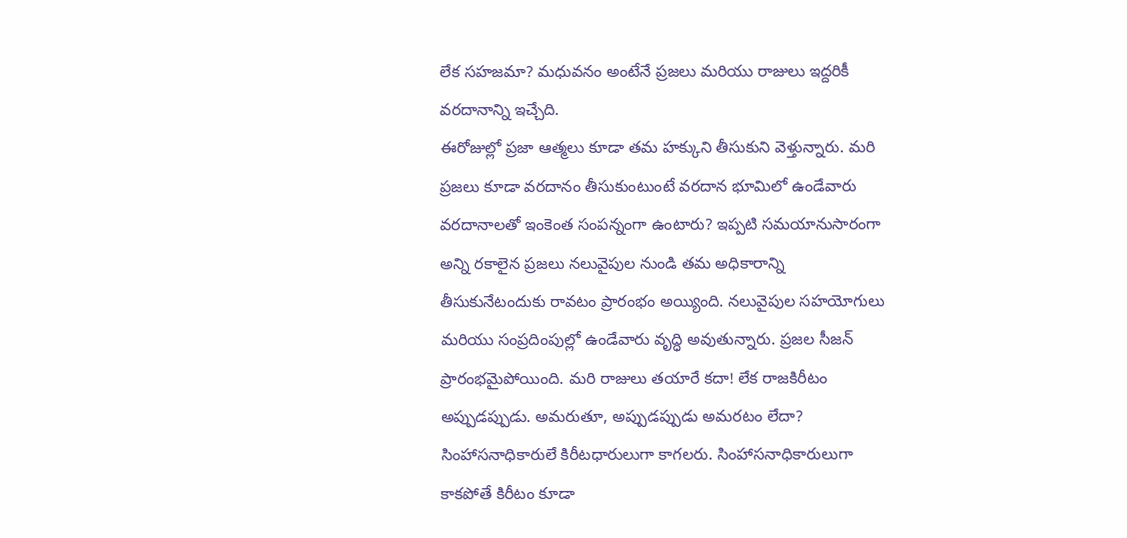లేక సహజమా? మధువనం అంటేనే ప్రజలు మరియు రాజులు ఇద్దరికీ వరదానాన్ని ఇచ్చేది.
ఈరోజుల్లో ప్రజా ఆత్మలు కూడా తమ హక్కుని తీసుకుని వెళ్తున్నారు. మరి ప్రజలు కూడా వరదానం తీసుకుంటుంటే వరదాన భూమిలో ఉండేవారు వరదానాలతో ఇంకెంత సంపన్నంగా ఉంటారు? ఇప్పటి సమయానుసారంగా అన్ని రకాలైన ప్రజలు నలువైపుల నుండి తమ అధికారాన్ని తీసుకునేటందుకు రావటం ప్రారంభం అయ్యింది. నలువైపుల సహయోగులు మరియు సంప్రదింపుల్లో ఉండేవారు వృద్ధి అవుతున్నారు. ప్రజల సీజన్ ప్రారంభమైపోయింది. మరి రాజులు తయారే కదా! లేక రాజకిరీటం అప్పుడప్పుడు. అమరుతూ, అప్పుడప్పుడు అమరటం లేదా?
సింహాసనాధికారులే కిరీటధారులుగా కాగలరు. సింహాసనాధికారులుగా కాకపోతే కిరీటం కూడా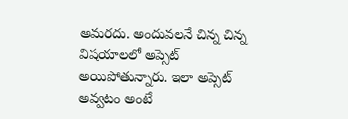అమరదు. అందువలనే చిన్న చిన్న విషయాలలో అప్సెట్ అయిపోతున్నారు. ఇలా అప్సెట్ అవ్వటం అంటే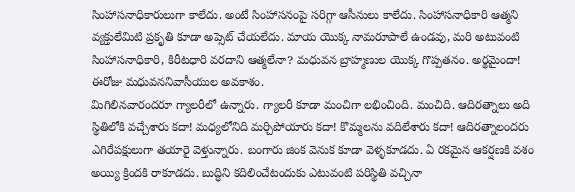సింహాసనాధికారులుగా కాలేదు. అంటే సింహాసనంపై సరిగ్గా ఆసీనులు కాలేదు. సింహాసనాధికారి ఆత్మని వ్యక్తులేమిటి ప్రకృతి కూడా అప్సెట్ చేయలేదు. మాయ యొక్క నామరూపాలే ఉండవు, మరి అటువంటి సింహాసనాధికారి, కిరీటధారి వరదాని ఆత్మలేనా? మధువన బ్రాహ్మణుల యొక్క గొప్పతనం. అర్థమైందా! ఈరోజు మధువననివాసీయుల అవకాశం.
మిగిలినవారందరూ గ్యాలరీలో ఉన్నారు. గ్యాలరీ కూడా మంచిగా లభించింది. మంచిది. ఆదిరత్నాలు అది స్థితిలోకి వచ్చేశారు కదా! మధ్యలోనిది మర్చిపోయారు కదా! కొమ్మలను వదిలేశారు కదా! ఆదిరత్నాలందరు ఎగిరేపక్షులుగా తయారై వెళ్తున్నారు. బంగారు జింక వెనుక కూడా వెళ్ళకూడదు. ఏ రకమైన ఆకర్షణకి వశం అయ్యి క్రిందకి రాకూడదు. బుద్ధిని కదిలించేటందుకు ఎటువంటి పరిస్థితి వచ్చినా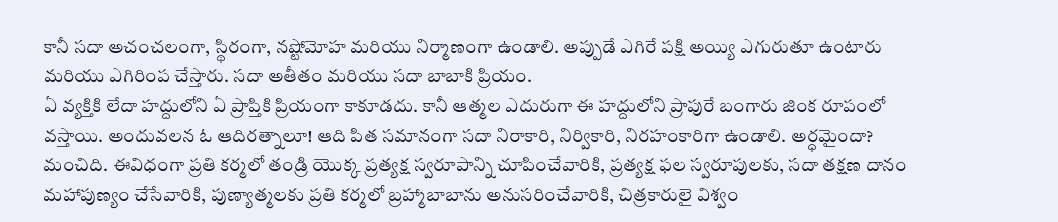కానీ సదా అచంచలంగా, స్థిరంగా, నష్టోమోహ మరియు నిర్మాణంగా ఉండాలి. అప్పుడే ఎగిరే పక్షి అయ్యి ఎగురుతూ ఉంటారు మరియు ఎగిరింప చేస్తారు. సదా అతీతం మరియు సదా బాబాకి ప్రియం.
ఏ వ్యక్తికి లేదా హద్దులోని ఏ ప్రాప్తికి ప్రియంగా కాకూడదు. కానీ ఆత్మల ఎదురుగా ఈ హద్దులోని ప్రాపురే బంగారు జింక రూపంలో వస్తాయి. అందువలన ఓ ఆదిరత్నాలూ! ఆది పిత సమానంగా సదా నిరాకారి, నిర్వికారి, నిరహంకారిగా ఉండాలి. అర్ధమైందా? మంచిది. ఈవిధంగా ప్రతి కర్మలో తండ్రి యొక్క ప్రత్యక్ష స్వరూపాన్ని చూపించేవారికి, ప్రత్యక్ష ఫల స్వరూపులకు, సదా తక్షణ దానం మహాపుణ్యం చేసేవారికి, పుణ్యాత్మలకు ప్రతి కర్మలో బ్రహ్మాబాబాను అనుసరించేవారికి, చిత్రకారులై విశ్వం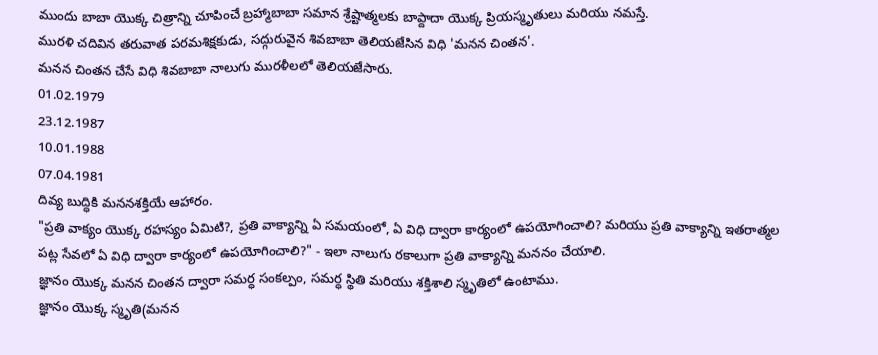ముందు బాబా యొక్క చిత్రాన్ని చూపించే బ్రహ్మాబాబా సమాన శ్రేష్టాత్మలకు బాప్దాదా యొక్క ప్రియస్మృతులు మరియు నమస్తే.
మురళి చదివిన తరువాత పరమశిక్షకుడు, సద్గురువైన శివబాబా తెలియజేసిన విధి 'మనన చింతన'.
మనన చింతన చేసే విధి శివబాబా నాలుగు మురళీలలో తెలియజేసారు.
01.02.1979
23.12.1987
10.01.1988
07.04.1981
దివ్య బుద్ధికి మననశక్తియే ఆహారం.
"ప్రతి వాక్యం యొక్క రహస్యం ఏమిటి?, ప్రతి వాక్యాన్ని ఏ సమయంలో, ఏ విధి ద్వారా కార్యంలో ఉపయోగించాలి? మరియు ప్రతి వాక్యాన్ని ఇతరాత్మల పట్ల సేవలో ఏ విధి ద్వారా కార్యంలో ఉపయోగించాలి?" - ఇలా నాలుగు రకాలుగా ప్రతి వాక్యాన్ని మననం చేయాలి.
జ్ఞానం యొక్క మనన చింతన ద్వారా సమర్ధ సంకల్పం, సమర్ధ స్థితి మరియు శక్తిశాలి స్మృతిలో ఉంటాము.
జ్ఞానం యొక్క స్మృతి(మనన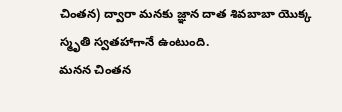చింతన) ద్వారా మనకు జ్ఞాన దాత శివబాబా యొక్క స్మృతి స్వతహాగానే ఉంటుంది.
మనన చింతన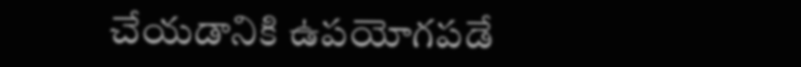చేయడానికి ఉపయోగపడే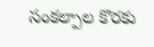సంకల్పాల కొరకు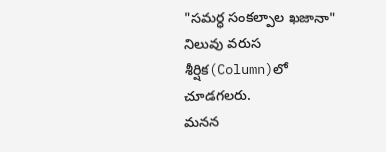"సమర్ధ సంకల్పాల ఖజానా" నిలువు వరుస శీర్షిక(Column)లో చూడగలరు.
మనన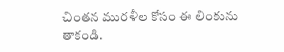చింతన మురళీల కోసం ఈ లింకును తాకండి.